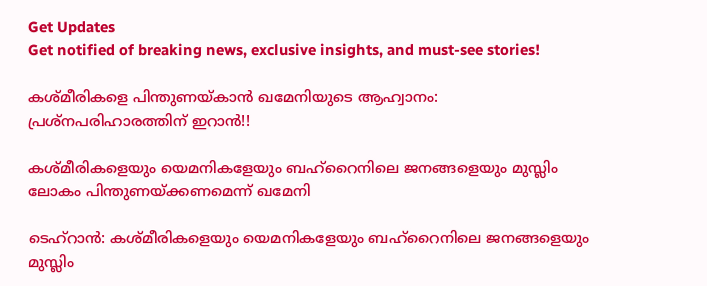Get Updates
Get notified of breaking news, exclusive insights, and must-see stories!

കശ്മീരികളെ പിന്തുണയ്കാന്‍ ഖമേനിയുടെ ആഹ്വാനം: പ്രശ്നപരിഹാരത്തിന് ഇറാൻ!!

കശ്മീരികളെയും യെമനികളേയും ബഹ്റൈനിലെ ജനങ്ങളെയും മുസ്ലിം ലോകം പിന്തുണയ്ക്കണമെന്ന് ഖമേനി

ടെഹ്റാൻ: കശ്മീരികളെയും യെമനികളേയും ബഹ്റൈനിലെ ജനങ്ങളെയും മുസ്ലിം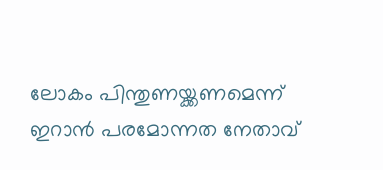ലോകം പിന്തുണയ്ക്കണമെന്ന് ഇറാന്‍ പരമോന്നത നേതാവ്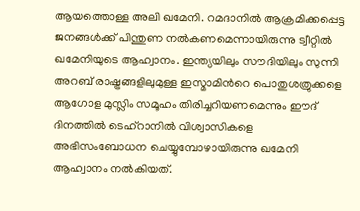ആയത്തൊള്ള അലി ഖമേനി. റമദാനില്‍ ആക്രമിക്കപ്പെട്ട ജനങ്ങള്‍ക്ക് പിന്തുണ നല്‍കണമെന്നായിരുന്നു ട്വീറ്റില്‍ ഖമേനിയുടെ ആഹ്വാനം. ഇന്ത്യയിലും സൗദിയിലും സുന്നി അറബ് രാഷ്ട്രങ്ങളിലുമുള്ള ഇസ്മാമിന്‍റെ പൊതുശത്രുക്കളെ ആഗോള മുസ്ലിം സമൂഹം തിരിച്ചറിയണമെന്നും ഈദ് ദിനത്തില്‍ ടെഹ്റാനില്‍ വിശ്വാസികളെ അഭിസംബോധന ചെയ്യുമ്പോഴായിരുന്നു ഖമേനി ആഹ്വാനം നല്‍കിയത്.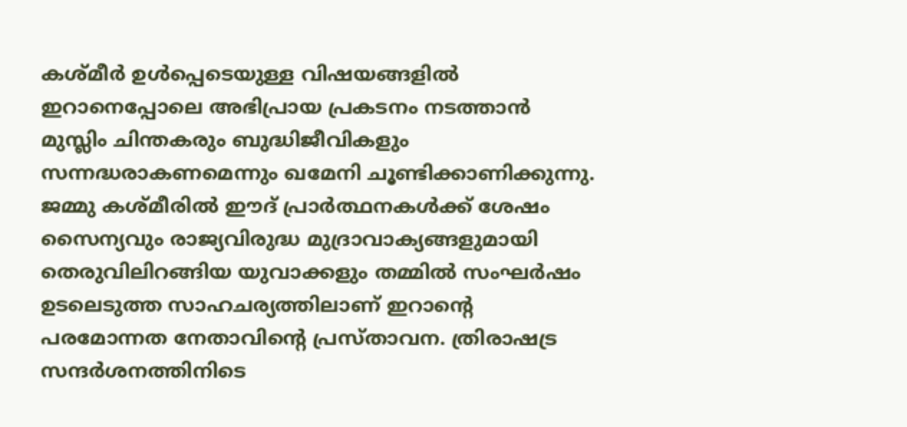കശ്മീര്‍ ഉള്‍പ്പെടെയുള്ള വിഷയങ്ങളില്‍ ഇറാനെപ്പോലെ അഭിപ്രായ പ്രകടനം നടത്താന്‍ മുസ്ലിം ചിന്തകരും ബുദ്ധിജീവികളും സന്നദ്ധരാകണമെന്നും ഖമേനി ചൂണ്ടിക്കാണിക്കുന്നു. ജമ്മു കശ്മീരില്‍ ഈദ് പ്രാര്‍ത്ഥനകള്‍ക്ക് ശേഷം സൈന്യവും രാജ്യവിരുദ്ധ മുദ്രാവാക്യങ്ങളുമായി തെരുവിലിറങ്ങിയ യുവാക്കളും തമ്മില്‍ സംഘര്‍ഷം ഉടലെടുത്ത സാഹചര്യത്തിലാണ് ഇറാന്‍റെ പരമോന്നത നേതാവിന്‍റെ പ്രസ്താവന. ത്രിരാഷട്ര സന്ദര്‍ശനത്തിനിടെ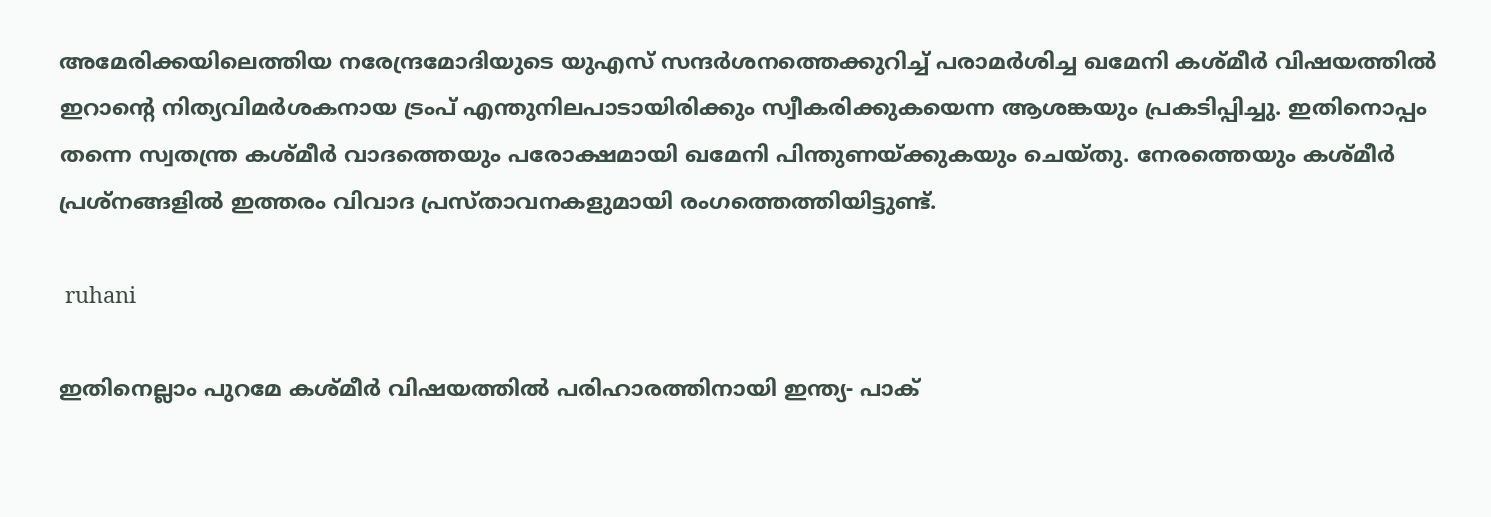അമേരിക്കയിലെത്തിയ നരേന്ദ്രമോദിയുടെ യുഎസ് സന്ദര്‍ശനത്തെക്കുറിച്ച് പരാമര്‍ശിച്ച ഖമേനി കശ്മീര്‍ വിഷയത്തില്‍ ഇറാന്‍റെ നിത്യവിമര്‍ശകനായ ട്രംപ് എന്തുനിലപാടായിരിക്കും സ്വീകരിക്കുകയെന്ന ആശങ്കയും പ്രകടിപ്പിച്ചു. ഇതിനൊപ്പം തന്നെ സ്വതന്ത്ര കശ്മീര്‍ വാദത്തെയും പരോക്ഷമായി ഖമേനി പിന്തുണയ്ക്കുകയും ചെയ്തു. നേരത്തെയും കശ്മീര്‍ പ്രശ്നങ്ങളില്‍ ഇത്തരം വിവാദ പ്രസ്താവനകളുമായി രംഗത്തെത്തിയിട്ടുണ്ട്.

 ruhani

ഇതിനെല്ലാം പുറമേ കശ്മീര്‍ വിഷയത്തില്‍ പരിഹാരത്തിനായി ഇന്ത്യ- പാക്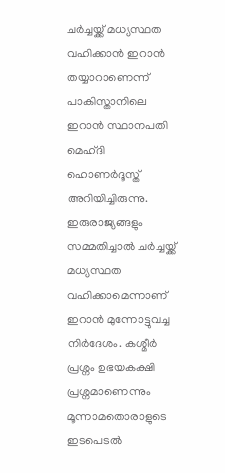ചര്‍ച്ചയ്ക്ക് മധ്യസ്ഥത വഹിക്കാന്‍ ഇറാന്‍ തയ്യാറാണെന്ന് പാകിസ്താനിലെ ഇറാന്‍ സ്ഥാനപതി മെഹ്ദി ഹൊണര്‍ദൂസ്ത് അറിയിച്ചിരുന്നു. ഇരുരാജ്യങ്ങളും സമ്മതിച്ചാല്‍ ചര്‍ച്ചയ്ക്ക് മധ്യസ്ഥത വഹിക്കാമെന്നാണ് ഇറാന്‍ മുന്നോട്ടുവച്ച നിര്‍ദേശം. കശ്മീര്‍ പ്രശ്നം ഉഭയകക്ഷി പ്രശ്നമാണെന്നും മൂന്നാമതൊരാളുടെ ഇടപെടല്‍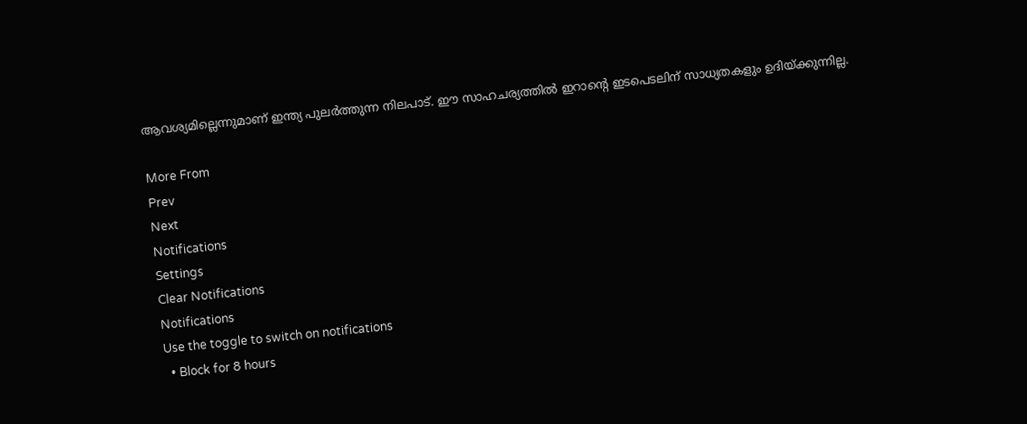ആവശ്യമില്ലെന്നുമാണ് ഇന്ത്യ പുലര്‍ത്തുന്ന നിലപാട്. ഈ സാഹചര്യത്തില്‍ ഇറാന്‍റെ ഇടപെടലിന് സാധ്യതകളും ഉദിയ്ക്കുന്നില്ല.

More From
Prev
Next
Notifications
Settings
Clear Notifications
Notifications
Use the toggle to switch on notifications
  • Block for 8 hours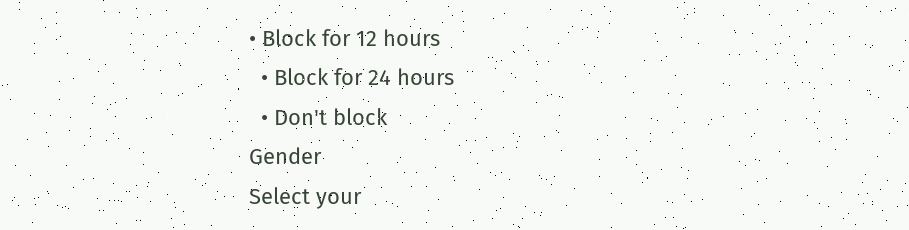• Block for 12 hours
  • Block for 24 hours
  • Don't block
Gender
Select your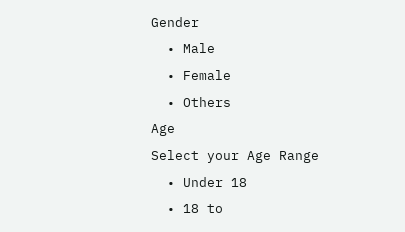Gender
  • Male
  • Female
  • Others
Age
Select your Age Range
  • Under 18
  • 18 to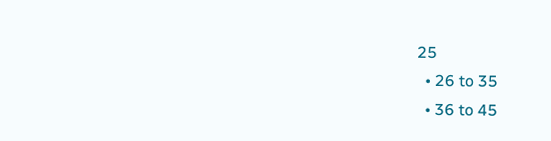25
  • 26 to 35
  • 36 to 45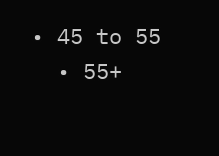• 45 to 55
  • 55+